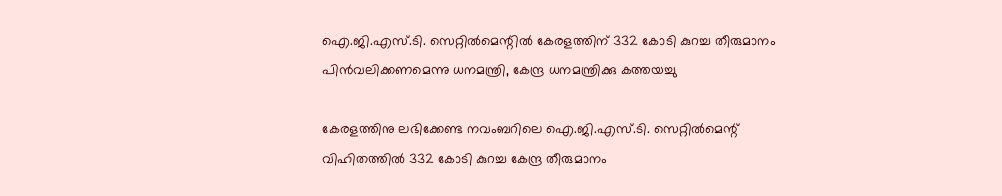ഐ.ജി.എസ്.ടി. സെറ്റില്‍മെന്റില്‍ കേരളത്തിന് 332 കോടി കുറച്ച തീരുമാനം പിന്‍വലിക്കണമെന്നു ധനമന്ത്രി, കേന്ദ്ര ധനമന്ത്രിക്കു കത്തയച്ചു

കേരളത്തിനു ലഭിക്കേണ്ട നവംബറിലെ ഐ.ജി.എസ്.ടി. സെറ്റില്‍മെന്റ് വിഹിതത്തില്‍ 332 കോടി കുറച്ച കേന്ദ്ര തീരുമാനം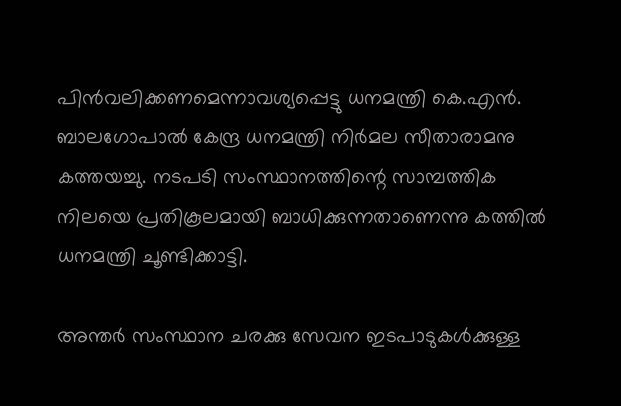പിന്‍വലിക്കണമെന്നാവശ്യപ്പെട്ടു ധനമന്ത്രി കെ.എന്‍. ബാലഗോപാല്‍ കേന്ദ്ര ധനമന്ത്രി നിര്‍മല സീതാരാമനു കത്തയച്ചു. നടപടി സംസ്ഥാനത്തിന്റെ സാമ്പത്തിക നിലയെ പ്രതികൂലമായി ബാധിക്കുന്നതാണെന്നു കത്തില്‍ ധനമന്ത്രി ചൂണ്ടിക്കാട്ടി.

അന്തര്‍ സംസ്ഥാന ചരക്കു സേവന ഇടപാടുകള്‍ക്കുള്ള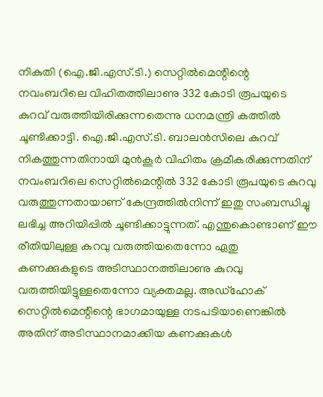നികുതി (ഐ.ജി.എസ്.ടി.) സെറ്റില്‍മെന്റിന്റെ നവംബറിലെ വിഹിതത്തിലാണു 332 കോടി രൂപയുടെ കുറവ് വരുത്തിയിരിക്കുന്നതെന്നു ധനമന്ത്രി കത്തില്‍ ചൂണ്ടിക്കാട്ടി. ഐ.ജി.എസ്.ടി. ബാലന്‍സിലെ കുറവ് നികത്തുന്നതിനായി മുന്‍കൂര്‍ വിഹിതം ക്രമീകരിക്കുന്നതിന് നവംബറിലെ സെറ്റില്‍മെന്റില്‍ 332 കോടി രൂപയുടെ കുറവു വരുത്തുന്നതായാണ് കേന്ദ്രത്തില്‍നിന്ന് ഇതു സംബന്ധിച്ചു ലഭിച്ച അറിയിപ്പില്‍ ചൂണ്ടിക്കാട്ടുന്നത്. എന്തുകൊണ്ടാണ് ഈ രീതിയിലുള്ള കുറവു വരുത്തിയതെന്നോ ഏതു കണക്കുകളുടെ അടിസ്ഥാനത്തിലാണു കുറവു വരുത്തിയിട്ടുള്ളതെന്നോ വ്യക്തമല്ല. അഡ്‌ഹോക് സെറ്റില്‍മെന്റിന്റെ ഭാഗമായുള്ള നടപടിയാണെങ്കില്‍ അതിന് അടിസ്ഥാനമാക്കിയ കണക്കുകള്‍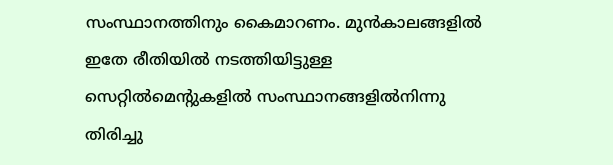സംസ്ഥാനത്തിനും കൈമാറണം. മുന്‍കാലങ്ങളില്‍ ഇതേ രീതിയില്‍ നടത്തിയിട്ടുള്ള സെറ്റില്‍മെന്റുകളില്‍ സംസ്ഥാനങ്ങളില്‍നിന്നു തിരിച്ചു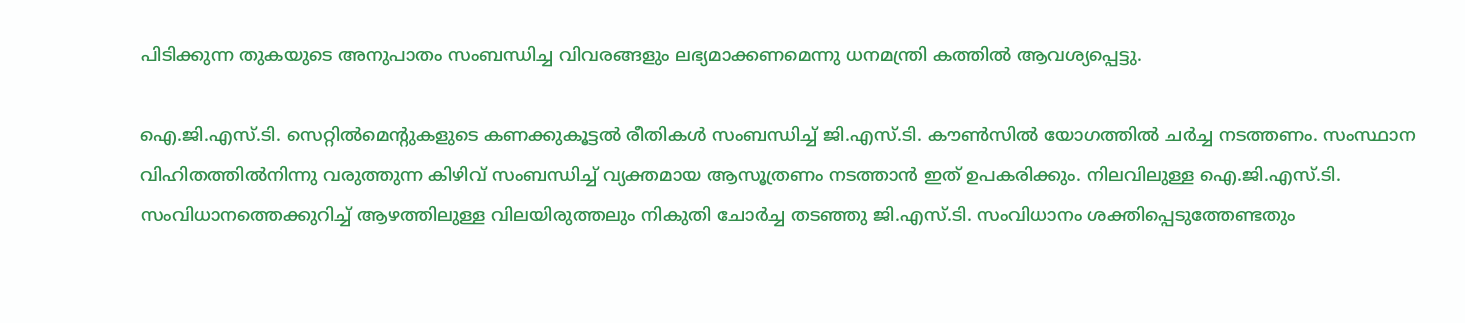പിടിക്കുന്ന തുകയുടെ അനുപാതം സംബന്ധിച്ച വിവരങ്ങളും ലഭ്യമാക്കണമെന്നു ധനമന്ത്രി കത്തില്‍ ആവശ്യപ്പെട്ടു.

ഐ.ജി.എസ്.ടി. സെറ്റില്‍മെന്റുകളുടെ കണക്കുകൂട്ടല്‍ രീതികള്‍ സംബന്ധിച്ച് ജി.എസ്.ടി. കൗണ്‍സില്‍ യോഗത്തില്‍ ചര്‍ച്ച നടത്തണം. സംസ്ഥാന വിഹിതത്തില്‍നിന്നു വരുത്തുന്ന കിഴിവ് സംബന്ധിച്ച് വ്യക്തമായ ആസൂത്രണം നടത്താന്‍ ഇത് ഉപകരിക്കും. നിലവിലുള്ള ഐ.ജി.എസ്.ടി. സംവിധാനത്തെക്കുറിച്ച് ആഴത്തിലുള്ള വിലയിരുത്തലും നികുതി ചോര്‍ച്ച തടഞ്ഞു ജി.എസ്.ടി. സംവിധാനം ശക്തിപ്പെടുത്തേണ്ടതും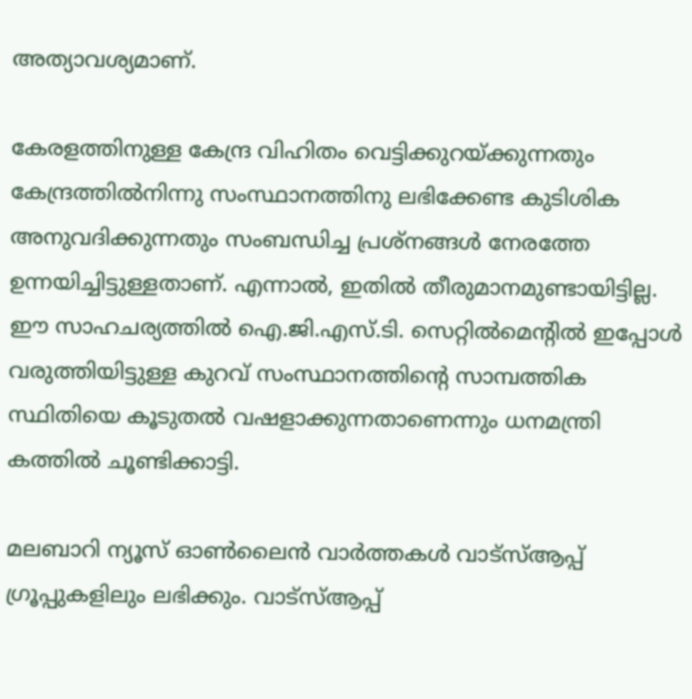അത്യാവശ്യമാണ്.

കേരളത്തിനുള്ള കേന്ദ്ര വിഹിതം വെട്ടിക്കുറയ്ക്കുന്നതും കേന്ദ്രത്തില്‍നിന്നു സംസ്ഥാനത്തിനു ലഭിക്കേണ്ട കുടിശിക അനുവദിക്കുന്നതും സംബന്ധിച്ച പ്രശ്‌നങ്ങള്‍ നേരത്തേ ഉന്നയിച്ചിട്ടുള്ളതാണ്. എന്നാല്‍, ഇതില്‍ തീരുമാനമുണ്ടായിട്ടില്ല. ഈ സാഹചര്യത്തില്‍ ഐ.ജി.എസ്.ടി. സെറ്റില്‍മെന്റില്‍ ഇപ്പോള്‍ വരുത്തിയിട്ടുള്ള കുറവ് സംസ്ഥാനത്തിന്റെ സാമ്പത്തിക സ്ഥിതിയെ കൂടുതല്‍ വഷളാക്കുന്നതാണെന്നും ധനമന്ത്രി കത്തില്‍ ചൂണ്ടിക്കാട്ടി.

മലബാറി ന്യൂസ് ഓണ്‍ലൈന്‍ വാര്‍ത്തകള്‍ വാട്‌സ്ആപ്പ് ഗ്രൂപ്പുകളിലും ലഭിക്കും. വാട്‌സ്ആപ്പ്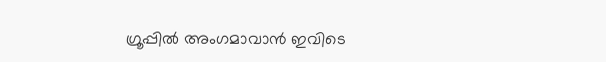ഗ്രൂപ്പില്‍ അംഗമാവാന്‍ ഇവിടെ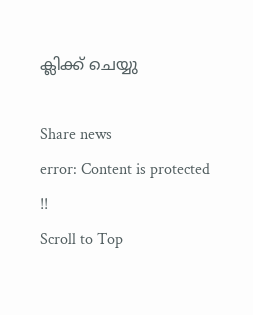ക്ലിക്ക് ചെയ്യു

Share news
error: Content is protected !!
Scroll to Top